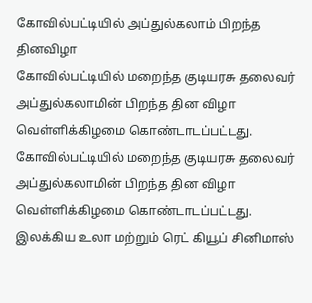கோவில்பட்டியில் அப்துல்கலாம் பிறந்த தினவிழா
கோவில்பட்டியில் மறைந்த குடியரசு தலைவர் அப்துல்கலாமின் பிறந்த தின விழா வெள்ளிக்கிழமை கொண்டாடப்பட்டது.
கோவில்பட்டியில் மறைந்த குடியரசு தலைவர் அப்துல்கலாமின் பிறந்த தின விழா வெள்ளிக்கிழமை கொண்டாடப்பட்டது.
இலக்கிய உலா மற்றும் ரெட் கியூப் சினிமாஸ்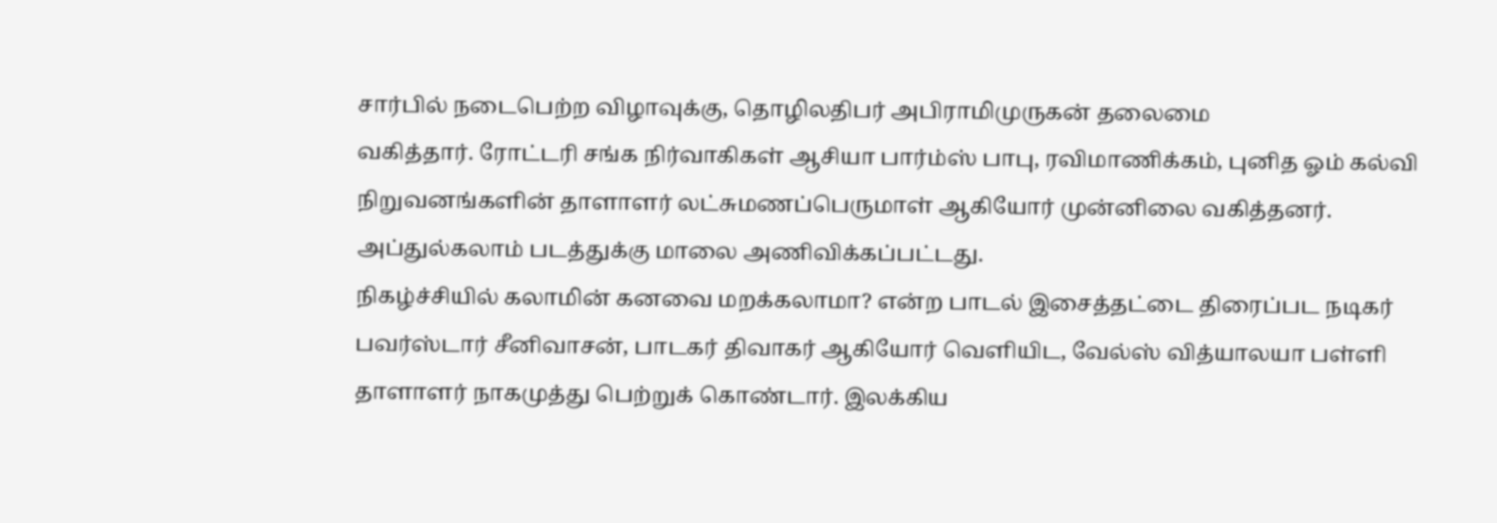சார்பில் நடைபெற்ற விழாவுக்கு, தொழிலதிபர் அபிராமிமுருகன் தலைமை
வகித்தார். ரோட்டரி சங்க நிர்வாகிகள் ஆசியா பார்ம்ஸ் பாபு, ரவிமாணிக்கம், புனித ஓம் கல்வி நிறுவனங்களின் தாளாளர் லட்சுமணப்பெருமாள் ஆகியோர் முன்னிலை வகித்தனர். அப்துல்கலாம் படத்துக்கு மாலை அணிவிக்கப்பட்டது.
நிகழ்ச்சியில் கலாமின் கனவை மறக்கலாமா? என்ற பாடல் இசைத்தட்டை திரைப்பட நடிகர் பவர்ஸ்டார் சீனிவாசன், பாடகர் திவாகர் ஆகியோர் வெளியிட, வேல்ஸ் வித்யாலயா பள்ளி தாளாளர் நாகமுத்து பெற்றுக் கொண்டார். இலக்கிய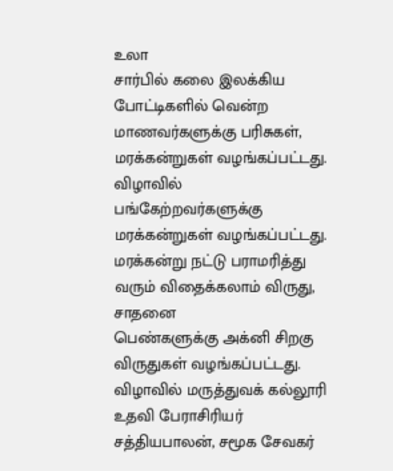உலா
சார்பில் கலை இலக்கிய போட்டிகளில் வென்ற மாணவர்களுக்கு பரிசுகள், மரக்கன்றுகள் வழங்கப்பட்டது. விழாவில் பங்கேற்றவர்களுக்கு மரக்கன்றுகள் வழங்கப்பட்டது. மரக்கன்று நட்டு பராமரித்து வரும் விதைக்கலாம் விருது, சாதனை
பெண்களுக்கு அக்னி சிறகு விருதுகள் வழங்கப்பட்டது.
விழாவில் மருத்துவக் கல்லூரி உதவி பேராசிரியர் சத்தியபாலன், சமூக சேவகர்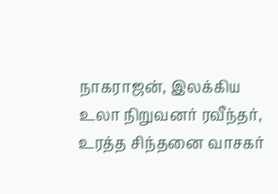நாகராஜன், இலக்கிய உலா நிறுவனர் ரவீந்தர்,
உரத்த சிந்தனை வாசகர்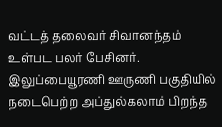வட்டத் தலைவர் சிவானந்தம் உள்பட பலர் பேசினர். இலுப்பையூரணி ஊருணி பகுதியில் நடைபெற்ற அப்துல்கலாம் பிறந்த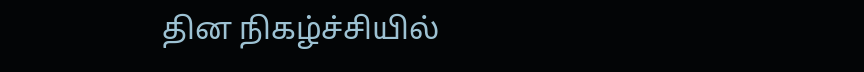தின நிகழ்ச்சியில்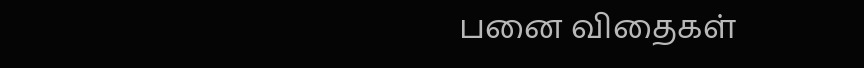பனை விதைகள்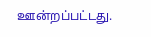ஊன்றப்பட்டது.